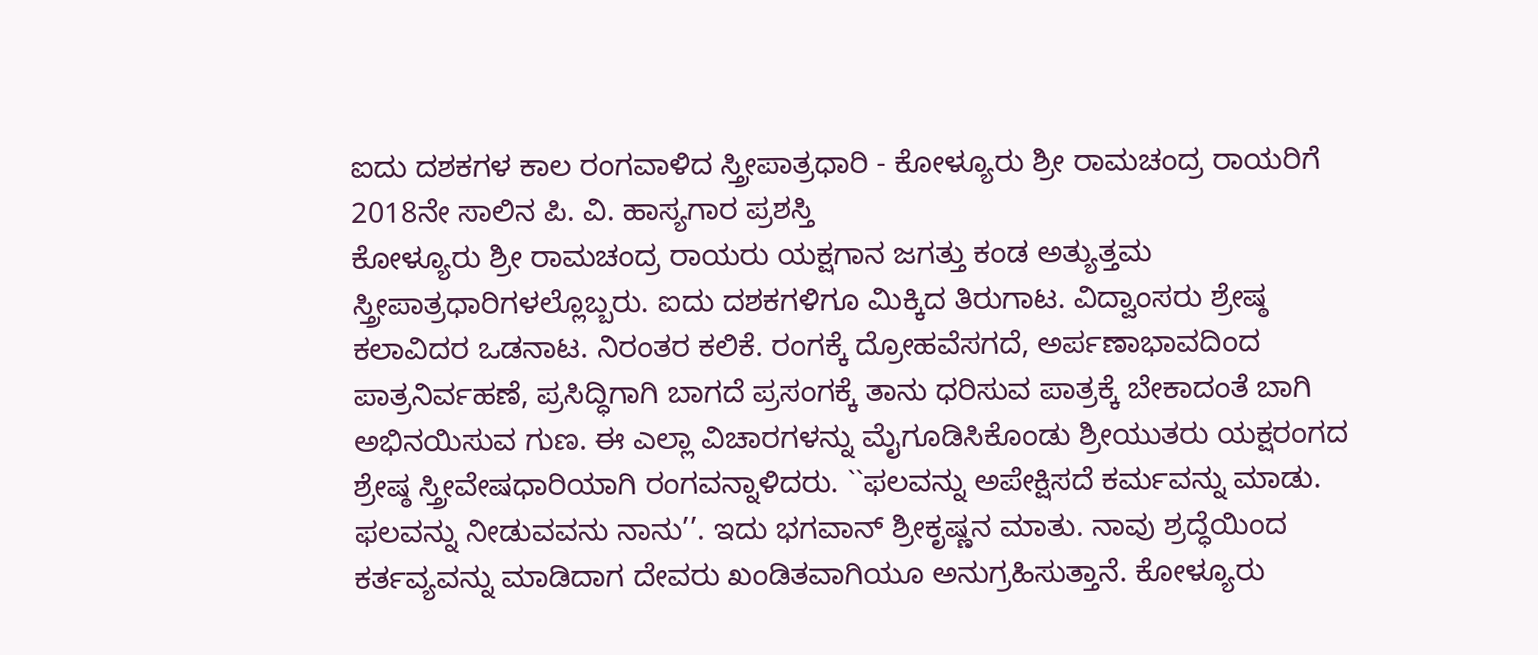ಐದು ದಶಕಗಳ ಕಾಲ ರಂಗವಾಳಿದ ಸ್ತ್ರೀಪಾತ್ರಧಾರಿ - ಕೋಳ್ಯೂರು ಶ್ರೀ ರಾಮಚಂದ್ರ ರಾಯರಿಗೆ 2018ನೇ ಸಾಲಿನ ಪಿ. ವಿ. ಹಾಸ್ಯಗಾರ ಪ್ರಶಸ್ತಿ
ಕೋಳ್ಯೂರು ಶ್ರೀ ರಾಮಚಂದ್ರ ರಾಯರು ಯಕ್ಷಗಾನ ಜಗತ್ತು ಕಂಡ ಅತ್ಯುತ್ತಮ ಸ್ತ್ರೀಪಾತ್ರಧಾರಿಗಳಲ್ಲೊಬ್ಬರು. ಐದು ದಶಕಗಳಿಗೂ ಮಿಕ್ಕಿದ ತಿರುಗಾಟ. ವಿದ್ವಾಂಸರು ಶ್ರೇಷ್ಠ ಕಲಾವಿದರ ಒಡನಾಟ. ನಿರಂತರ ಕಲಿಕೆ. ರಂಗಕ್ಕೆ ದ್ರೋಹವೆಸಗದೆ, ಅರ್ಪಣಾಭಾವದಿಂದ ಪಾತ್ರನಿರ್ವಹಣೆ, ಪ್ರಸಿದ್ಧಿಗಾಗಿ ಬಾಗದೆ ಪ್ರಸಂಗಕ್ಕೆ ತಾನು ಧರಿಸುವ ಪಾತ್ರಕ್ಕೆ ಬೇಕಾದಂತೆ ಬಾಗಿ ಅಭಿನಯಿಸುವ ಗುಣ. ಈ ಎಲ್ಲಾ ವಿಚಾರಗಳನ್ನು ಮೈಗೂಡಿಸಿಕೊಂಡು ಶ್ರೀಯುತರು ಯಕ್ಷರಂಗದ ಶ್ರೇಷ್ಠ ಸ್ತ್ರೀವೇಷಧಾರಿಯಾಗಿ ರಂಗವನ್ನಾಳಿದರು. ``ಫಲವನ್ನು ಅಪೇಕ್ಷಿಸದೆ ಕರ್ಮವನ್ನು ಮಾಡು. ಫಲವನ್ನು ನೀಡುವವನು ನಾನು’’. ಇದು ಭಗವಾನ್ ಶ್ರೀಕೃಷ್ಣನ ಮಾತು. ನಾವು ಶ್ರದ್ಧೆಯಿಂದ ಕರ್ತವ್ಯವನ್ನು ಮಾಡಿದಾಗ ದೇವರು ಖಂಡಿತವಾಗಿಯೂ ಅನುಗ್ರಹಿಸುತ್ತಾನೆ. ಕೋಳ್ಯೂರು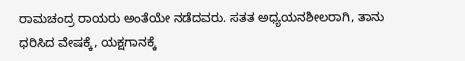ರಾಮಚಂದ್ರ ರಾಯರು ಅಂತೆಯೇ ನಡೆದವರು. ಸತತ ಅಧ್ಯಯನಶೀಲರಾಗಿ, ತಾನು ಧರಿಸಿದ ವೇಷಕ್ಕೆ, ಯಕ್ಷಗಾನಕ್ಕೆ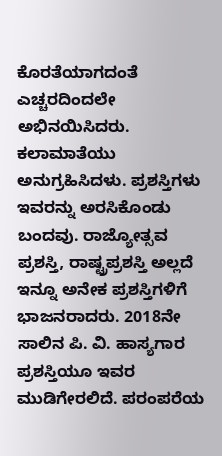ಕೊರತೆಯಾಗದಂತೆ ಎಚ್ಚರದಿಂದಲೇ ಅಭಿನಯಿಸಿದರು. ಕಲಾಮಾತೆಯು ಅನುಗ್ರಹಿಸಿದಳು. ಪ್ರಶಸ್ತಿಗಳು ಇವರನ್ನು ಅರಸಿಕೊಂಡು ಬಂದವು. ರಾಜ್ಯೋತ್ಸವ ಪ್ರಶಸ್ತಿ, ರಾಷ್ಟ್ರಪ್ರಶಸ್ತಿ ಅಲ್ಲದೆ ಇನ್ನೂ ಅನೇಕ ಪ್ರಶಸ್ತಿಗಳಿಗೆ ಭಾಜನರಾದರು. 2018ನೇ ಸಾಲಿನ ಪಿ. ವಿ. ಹಾಸ್ಯಗಾರ ಪ್ರಶಸ್ತಿಯೂ ಇವರ ಮುಡಿಗೇರಲಿದೆ. ಪರಂಪರೆಯ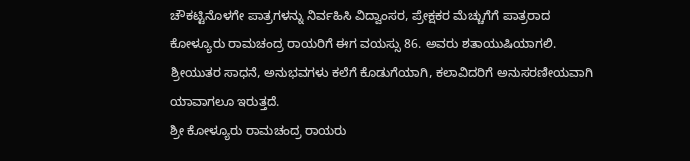ಚೌಕಟ್ಟಿನೊಳಗೇ ಪಾತ್ರಗಳನ್ನು ನಿರ್ವಹಿಸಿ ವಿದ್ವಾಂಸರ, ಪ್ರೇಕ್ಷಕರ ಮೆಚ್ಚುಗೆಗೆ ಪಾತ್ರರಾದ ಕೋಳ್ಯೂರು ರಾಮಚಂದ್ರ ರಾಯರಿಗೆ ಈಗ ವಯಸ್ಸು 86. ಅವರು ಶತಾಯುಷಿಯಾಗಲಿ. ಶ್ರೀಯುತರ ಸಾಧನೆ, ಅನುಭವಗಳು ಕಲೆಗೆ ಕೊಡುಗೆಯಾಗಿ, ಕಲಾವಿದರಿಗೆ ಅನುಸರಣೀಯವಾಗಿ ಯಾವಾಗಲೂ ಇರುತ್ತದೆ.
ಶ್ರೀ ಕೋಳ್ಯೂರು ರಾಮಚಂದ್ರ ರಾಯರು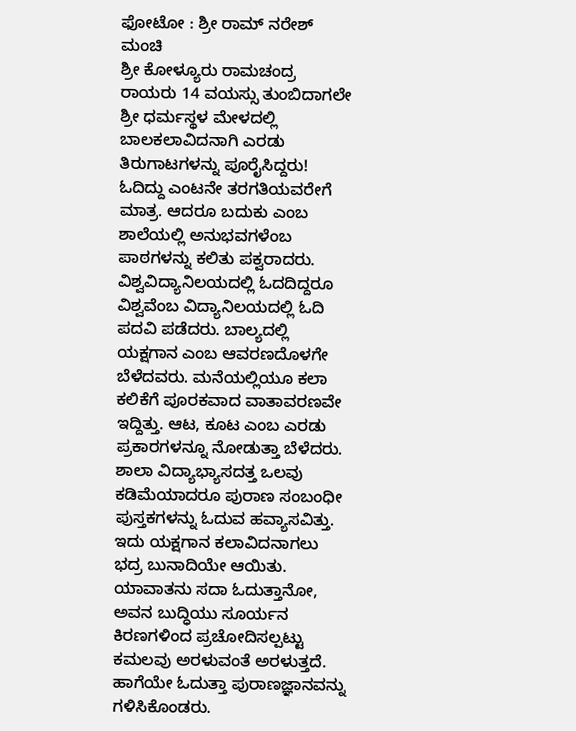ಫೋಟೋ : ಶ್ರೀ ರಾಮ್ ನರೇಶ್ ಮಂಚಿ
ಶ್ರೀ ಕೋಳ್ಯೂರು ರಾಮಚಂದ್ರ ರಾಯರು 14 ವಯಸ್ಸು ತುಂಬಿದಾಗಲೇ ಶ್ರೀ ಧರ್ಮಸ್ಥಳ ಮೇಳದಲ್ಲಿ ಬಾಲಕಲಾವಿದನಾಗಿ ಎರಡು ತಿರುಗಾಟಗಳನ್ನು ಪೂರೈಸಿದ್ದರು! ಓದಿದ್ದು ಎಂಟನೇ ತರಗತಿಯವರೇಗೆ ಮಾತ್ರ. ಆದರೂ ಬದುಕು ಎಂಬ ಶಾಲೆಯಲ್ಲಿ ಅನುಭವಗಳೆಂಬ ಪಾಠಗಳನ್ನು ಕಲಿತು ಪಕ್ವರಾದರು. ವಿಶ್ವವಿದ್ಯಾನಿಲಯದಲ್ಲಿ ಓದದಿದ್ದರೂ ವಿಶ್ವವೆಂಬ ವಿದ್ಯಾನಿಲಯದಲ್ಲಿ ಓದಿ ಪದವಿ ಪಡೆದರು. ಬಾಲ್ಯದಲ್ಲಿ ಯಕ್ಷಗಾನ ಎಂಬ ಆವರಣದೊಳಗೇ ಬೆಳೆದವರು. ಮನೆಯಲ್ಲಿಯೂ ಕಲಾ ಕಲಿಕೆಗೆ ಪೂರಕವಾದ ವಾತಾವರಣವೇ ಇದ್ದಿತ್ತು. ಆಟ, ಕೂಟ ಎಂಬ ಎರಡು ಪ್ರಕಾರಗಳನ್ನೂ ನೋಡುತ್ತಾ ಬೆಳೆದರು. ಶಾಲಾ ವಿದ್ಯಾಭ್ಯಾಸದತ್ತ ಒಲವು ಕಡಿಮೆಯಾದರೂ ಪುರಾಣ ಸಂಬಂಧೀ ಪುಸ್ತಕಗಳನ್ನು ಓದುವ ಹವ್ಯಾಸವಿತ್ತು. ಇದು ಯಕ್ಷಗಾನ ಕಲಾವಿದನಾಗಲು ಭದ್ರ ಬುನಾದಿಯೇ ಆಯಿತು. ಯಾವಾತನು ಸದಾ ಓದುತ್ತಾನೋ, ಅವನ ಬುದ್ಧಿಯು ಸೂರ್ಯನ ಕಿರಣಗಳಿಂದ ಪ್ರಚೋದಿಸಲ್ಪಟ್ಟು ಕಮಲವು ಅರಳುವಂತೆ ಅರಳುತ್ತದೆ. ಹಾಗೆಯೇ ಓದುತ್ತಾ ಪುರಾಣಜ್ಞಾನವನ್ನು ಗಳಿಸಿಕೊಂಡರು.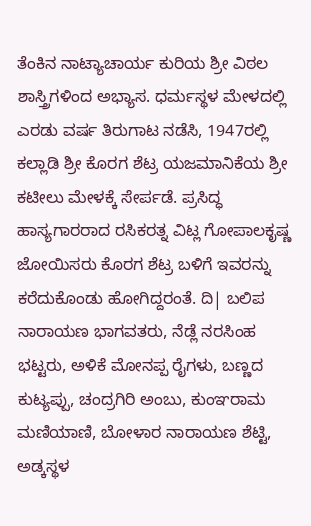ತೆಂಕಿನ ನಾಟ್ಯಾಚಾರ್ಯ ಕುರಿಯ ಶ್ರೀ ವಿಠಲ ಶಾಸ್ತ್ರಿಗಳಿಂದ ಅಭ್ಯಾಸ. ಧರ್ಮಸ್ಥಳ ಮೇಳದಲ್ಲಿ ಎರಡು ವರ್ಷ ತಿರುಗಾಟ ನಡೆಸಿ, 1947ರಲ್ಲಿ ಕಲ್ಲಾಡಿ ಶ್ರೀ ಕೊರಗ ಶೆಟ್ರ ಯಜಮಾನಿಕೆಯ ಶ್ರೀ ಕಟೀಲು ಮೇಳಕ್ಕೆ ಸೇರ್ಪಡೆ. ಪ್ರಸಿದ್ಧ ಹಾಸ್ಯಗಾರರಾದ ರಸಿಕರತ್ನ ವಿಟ್ಲ ಗೋಪಾಲಕೃಷ್ಣ ಜೋಯಿಸರು ಕೊರಗ ಶೆಟ್ರ ಬಳಿಗೆ ಇವರನ್ನು ಕರೆದುಕೊಂಡು ಹೋಗಿದ್ದರಂತೆ. ದಿ| ಬಲಿಪ ನಾರಾಯಣ ಭಾಗವತರು, ನೆಡ್ಲೆ ನರಸಿಂಹ ಭಟ್ಟರು, ಅಳಿಕೆ ಮೋನಪ್ಪ ರೈಗಳು, ಬಣ್ಣದ ಕುಟ್ಯಪ್ಪು, ಚಂದ್ರಗಿರಿ ಅಂಬು, ಕುಂಞರಾಮ ಮಣಿಯಾಣಿ, ಬೋಳಾರ ನಾರಾಯಣ ಶೆಟ್ಟಿ, ಅಡ್ಕಸ್ಥಳ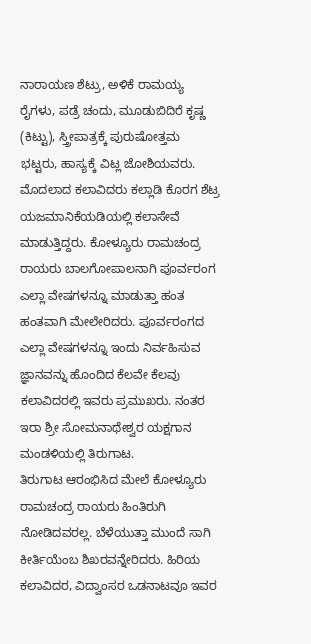ನಾರಾಯಣ ಶೆಟ್ರು, ಅಳಿಕೆ ರಾಮಯ್ಯ ರೈಗಳು, ಪಡ್ರೆ ಚಂದು, ಮೂಡುಬಿದಿರೆ ಕೃಷ್ಣ (ಕಿಟ್ಟು), ಸ್ತ್ರೀಪಾತ್ರಕ್ಕೆ ಪುರುಷೋತ್ತಮ ಭಟ್ಟರು, ಹಾಸ್ಯಕ್ಕೆ ವಿಟ್ಲ ಜೋಶಿಯವರು. ಮೊದಲಾದ ಕಲಾವಿದರು ಕಲ್ಲಾಡಿ ಕೊರಗ ಶೆಟ್ರ ಯಜಮಾನಿಕೆಯಡಿಯಲ್ಲಿ ಕಲಾಸೇವೆ ಮಾಡುತ್ತಿದ್ದರು. ಕೋಳ್ಯೂರು ರಾಮಚಂದ್ರ ರಾಯರು ಬಾಲಗೋಪಾಲನಾಗಿ ಪೂರ್ವರಂಗ ಎಲ್ಲಾ ವೇಷಗಳನ್ನೂ ಮಾಡುತ್ತಾ ಹಂತ ಹಂತವಾಗಿ ಮೇಲೇರಿದರು. ಪೂರ್ವರಂಗದ ಎಲ್ಲಾ ವೇಷಗಳನ್ನೂ ಇಂದು ನಿರ್ವಹಿಸುವ ಜ್ಞಾನವನ್ನು ಹೊಂದಿದ ಕೆಲವೇ ಕೆಲವು ಕಲಾವಿದರಲ್ಲಿ ಇವರು ಪ್ರಮುಖರು. ನಂತರ ಇರಾ ಶ್ರೀ ಸೋಮನಾಥೇಶ್ವರ ಯಕ್ಷಗಾನ ಮಂಡಳಿಯಲ್ಲಿ ತಿರುಗಾಟ.
ತಿರುಗಾಟ ಆರಂಭಿಸಿದ ಮೇಲೆ ಕೋಳ್ಯೂರು ರಾಮಚಂದ್ರ ರಾಯರು ಹಿಂತಿರುಗಿ ನೋಡಿದವರಲ್ಲ. ಬೆಳೆಯುತ್ತಾ ಮುಂದೆ ಸಾಗಿ ಕೀರ್ತಿಯೆಂಬ ಶಿಖರವನ್ನೇರಿದರು. ಹಿರಿಯ ಕಲಾವಿದರ, ವಿದ್ವಾಂಸರ ಒಡನಾಟವೂ ಇವರ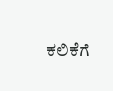ಕಲಿಕೆಗೆ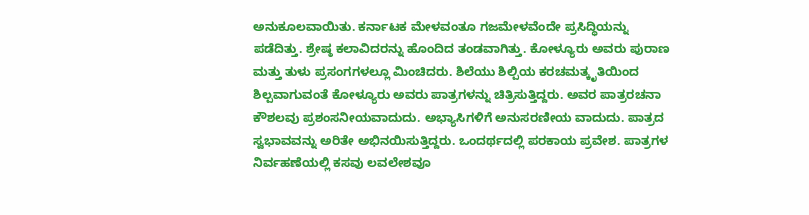ಅನುಕೂಲವಾಯಿತು. ಕರ್ನಾಟಕ ಮೇಳವಂತೂ ಗಜಮೇಳವೆಂದೇ ಪ್ರಸಿದ್ಧಿಯನ್ನು ಪಡೆದಿತ್ತು. ಶ್ರೇಷ್ಠ ಕಲಾವಿದರನ್ನು ಹೊಂದಿದ ತಂಡವಾಗಿತ್ತು. ಕೋಳ್ಯೂರು ಅವರು ಪುರಾಣ ಮತ್ತು ತುಳು ಪ್ರಸಂಗಗಳಲ್ಲೂ ಮಿಂಚಿದರು. ಶಿಲೆಯು ಶಿಲ್ಪಿಯ ಕರಚಮತ್ಕೃತಿಯಿಂದ ಶಿಲ್ಪವಾಗುವಂತೆ ಕೋಳ್ಯೂರು ಅವರು ಪಾತ್ರಗಳನ್ನು ಚಿತ್ರಿಸುತ್ತಿದ್ದರು. ಅವರ ಪಾತ್ರರಚನಾ ಕೌಶಲವು ಪ್ರಶಂಸನೀಯವಾದುದು. ಅಭ್ಯಾಸಿಗಳಿಗೆ ಅನುಸರಣೀಯ ವಾದುದು. ಪಾತ್ರದ ಸ್ವಭಾವವನ್ನು ಅರಿತೇ ಅಭಿನಯಿಸುತ್ತಿದ್ದರು. ಒಂದರ್ಥದಲ್ಲಿ ಪರಕಾಯ ಪ್ರವೇಶ. ಪಾತ್ರಗಳ ನಿರ್ವಹಣೆಯಲ್ಲಿ ಕಸವು ಲವಲೇಶವೂ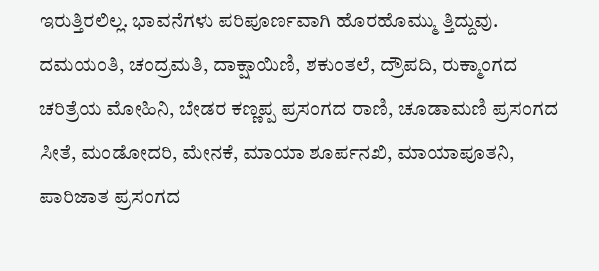ಇರುತ್ತಿರಲಿಲ್ಲ. ಭಾವನೆಗಳು ಪರಿಪೂರ್ಣವಾಗಿ ಹೊರಹೊಮ್ಮು ತ್ತಿದ್ದುವು. ದಮಯಂತಿ, ಚಂದ್ರಮತಿ, ದಾಕ್ಷಾಯಿಣಿ, ಶಕುಂತಲೆ, ದ್ರೌಪದಿ, ರುಕ್ಮಾಂಗದ ಚರಿತ್ರೆಯ ಮೋಹಿನಿ, ಬೇಡರ ಕಣ್ಣಪ್ಪ ಪ್ರಸಂಗದ ರಾಣಿ, ಚೂಡಾಮಣಿ ಪ್ರಸಂಗದ ಸೀತೆ, ಮಂಡೋದರಿ, ಮೇನಕೆ, ಮಾಯಾ ಶೂರ್ಪನಖಿ, ಮಾಯಾಪೂತನಿ, ಪಾರಿಜಾತ ಪ್ರಸಂಗದ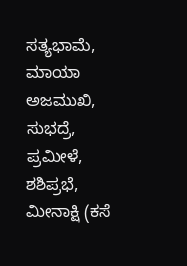ಸತ್ಯಭಾಮೆ, ಮಾಯಾ ಅಜಮುಖಿ, ಸುಭದ್ರೆ, ಪ್ರಮೀಳೆ, ಶಶಿಪ್ರಭೆ, ಮೀನಾಕ್ಷಿ (ಕಸೆ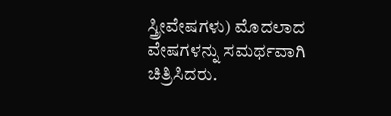ಸ್ತ್ರೀವೇಷಗಳು) ಮೊದಲಾದ ವೇಷಗಳನ್ನು ಸಮರ್ಥವಾಗಿ ಚಿತ್ರಿಸಿದರು.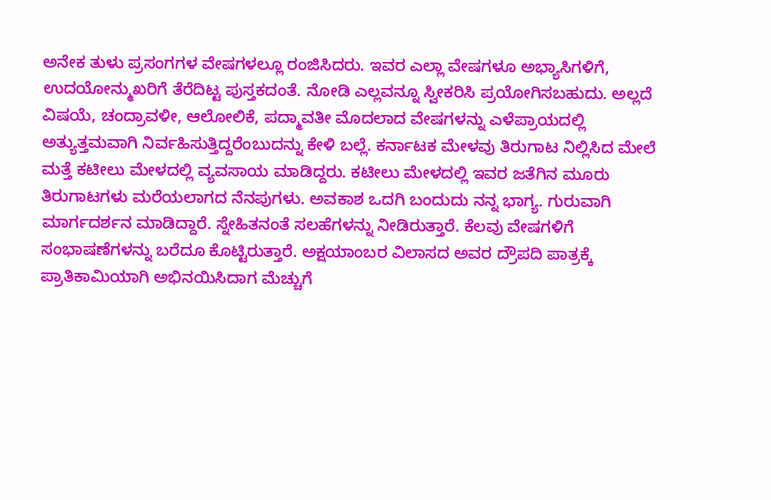ಅನೇಕ ತುಳು ಪ್ರಸಂಗಗಳ ವೇಷಗಳಲ್ಲೂ ರಂಜಿಸಿದರು. ಇವರ ಎಲ್ಲಾ ವೇಷಗಳೂ ಅಭ್ಯಾಸಿಗಳಿಗೆ, ಉದಯೋನ್ಮುಖರಿಗೆ ತೆರೆದಿಟ್ಟ ಪುಸ್ತಕದಂತೆ. ನೋಡಿ ಎಲ್ಲವನ್ನೂ ಸ್ವೀಕರಿಸಿ ಪ್ರಯೋಗಿಸಬಹುದು. ಅಲ್ಲದೆ ವಿಷಯೆ, ಚಂದ್ರಾವಳೀ, ಆಲೋಲಿಕೆ, ಪದ್ಮಾವತೀ ಮೊದಲಾದ ವೇಷಗಳನ್ನು ಎಳೆಪ್ರಾಯದಲ್ಲಿ ಅತ್ಯುತ್ತಮವಾಗಿ ನಿರ್ವಹಿಸುತ್ತಿದ್ದರೆಂಬುದನ್ನು ಕೇಳಿ ಬಲ್ಲೆ. ಕರ್ನಾಟಕ ಮೇಳವು ತಿರುಗಾಟ ನಿಲ್ಲಿಸಿದ ಮೇಲೆ ಮತ್ತೆ ಕಟೀಲು ಮೇಳದಲ್ಲಿ ವ್ಯವಸಾಯ ಮಾಡಿದ್ದರು. ಕಟೀಲು ಮೇಳದಲ್ಲಿ ಇವರ ಜತೆಗಿನ ಮೂರು ತಿರುಗಾಟಗಳು ಮರೆಯಲಾಗದ ನೆನಪುಗಳು. ಅವಕಾಶ ಒದಗಿ ಬಂದುದು ನನ್ನ ಭಾಗ್ಯ. ಗುರುವಾಗಿ ಮಾರ್ಗದರ್ಶನ ಮಾಡಿದ್ದಾರೆ. ಸ್ನೇಹಿತನಂತೆ ಸಲಹೆಗಳನ್ನು ನೀಡಿರುತ್ತಾರೆ. ಕೆಲವು ವೇಷಗಳಿಗೆ ಸಂಭಾಷಣೆಗಳನ್ನು ಬರೆದೂ ಕೊಟ್ಟಿರುತ್ತಾರೆ. ಅಕ್ಷಯಾಂಬರ ವಿಲಾಸದ ಅವರ ದ್ರೌಪದಿ ಪಾತ್ರಕ್ಕೆ ಪ್ರಾತಿಕಾಮಿಯಾಗಿ ಅಭಿನಯಿಸಿದಾಗ ಮೆಚ್ಚುಗೆ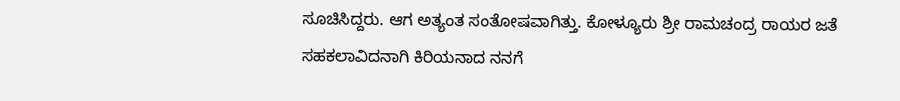ಸೂಚಿಸಿದ್ದರು. ಆಗ ಅತ್ಯಂತ ಸಂತೋಷವಾಗಿತ್ತು. ಕೋಳ್ಯೂರು ಶ್ರೀ ರಾಮಚಂದ್ರ ರಾಯರ ಜತೆ ಸಹಕಲಾವಿದನಾಗಿ ಕಿರಿಯನಾದ ನನಗೆ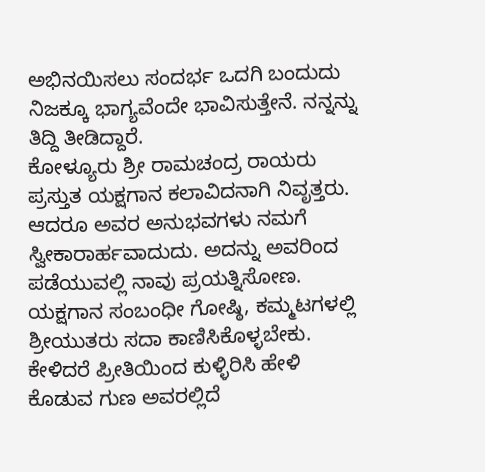ಅಭಿನಯಿಸಲು ಸಂದರ್ಭ ಒದಗಿ ಬಂದುದು ನಿಜಕ್ಕೂ ಭಾಗ್ಯವೆಂದೇ ಭಾವಿಸುತ್ತೇನೆ. ನನ್ನನ್ನು ತಿದ್ದಿ ತೀಡಿದ್ದಾರೆ.
ಕೋಳ್ಯೂರು ಶ್ರೀ ರಾಮಚಂದ್ರ ರಾಯರು ಪ್ರಸ್ತುತ ಯಕ್ಷಗಾನ ಕಲಾವಿದನಾಗಿ ನಿವೃತ್ತರು. ಆದರೂ ಅವರ ಅನುಭವಗಳು ನಮಗೆ ಸ್ವೀಕಾರಾರ್ಹವಾದುದು. ಅದನ್ನು ಅವರಿಂದ ಪಡೆಯುವಲ್ಲಿ ನಾವು ಪ್ರಯತ್ನಿಸೋಣ. ಯಕ್ಷಗಾನ ಸಂಬಂಧೀ ಗೋಷ್ಠಿ, ಕಮ್ಮಟಗಳಲ್ಲಿ ಶ್ರೀಯುತರು ಸದಾ ಕಾಣಿಸಿಕೊಳ್ಳಬೇಕು. ಕೇಳಿದರೆ ಪ್ರೀತಿಯಿಂದ ಕುಳ್ಳಿರಿಸಿ ಹೇಳಿ ಕೊಡುವ ಗುಣ ಅವರಲ್ಲಿದೆ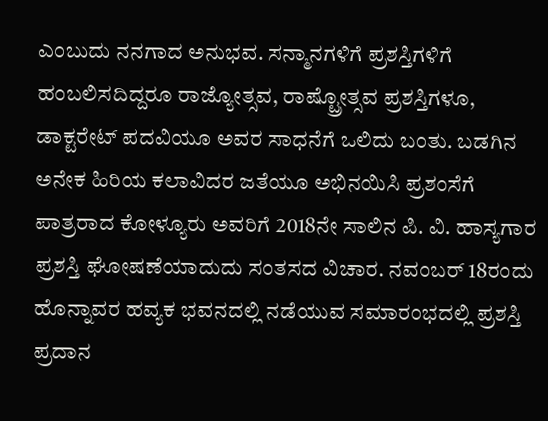ಎಂಬುದು ನನಗಾದ ಅನುಭವ. ಸನ್ಮಾನಗಳಿಗೆ ಪ್ರಶಸ್ತಿಗಳಿಗೆ ಹಂಬಲಿಸದಿದ್ದರೂ ರಾಜ್ಯೋತ್ಸವ, ರಾಷ್ಟ್ರೋತ್ಸವ ಪ್ರಶಸ್ತಿಗಳೂ, ಡಾಕ್ಟರೇಟ್ ಪದವಿಯೂ ಅವರ ಸಾಧನೆಗೆ ಒಲಿದು ಬಂತು. ಬಡಗಿನ ಅನೇಕ ಹಿರಿಯ ಕಲಾವಿದರ ಜತೆಯೂ ಅಭಿನಯಿಸಿ ಪ್ರಶಂಸೆಗೆ ಪಾತ್ರರಾದ ಕೋಳ್ಯೂರು ಅವರಿಗೆ 2018ನೇ ಸಾಲಿನ ಪಿ. ವಿ. ಹಾಸ್ಯಗಾರ ಪ್ರಶಸ್ತಿ ಘೋಷಣೆಯಾದುದು ಸಂತಸದ ವಿಚಾರ. ನವಂಬರ್ 18ರಂದು ಹೊನ್ನಾವರ ಹವ್ಯಕ ಭವನದಲ್ಲಿ ನಡೆಯುವ ಸಮಾರಂಭದಲ್ಲಿ ಪ್ರಶಸ್ತಿ ಪ್ರದಾನ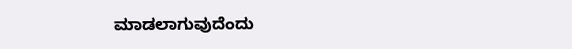ಮಾಡಲಾಗುವುದೆಂದು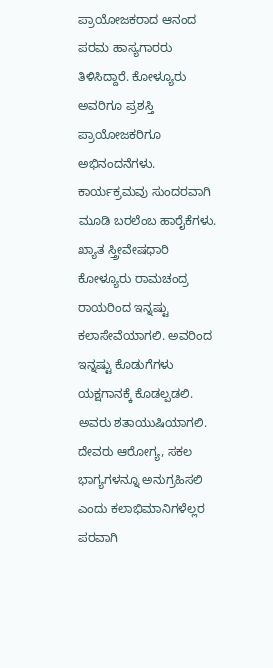ಪ್ರಾಯೋಜಕರಾದ ಆನಂದ ಪರಮ ಹಾಸ್ಯಗಾರರು ತಿಳಿಸಿದ್ದಾರೆ. ಕೋಳ್ಯೂರು ಅವರಿಗೂ ಪ್ರಶಸ್ತಿ ಪ್ರಾಯೋಜಕರಿಗೂ ಅಭಿನಂದನೆಗಳು. ಕಾರ್ಯಕ್ರಮವು ಸುಂದರವಾಗಿ ಮೂಡಿ ಬರಲೆಂಬ ಹಾರೈಕೆಗಳು. ಖ್ಯಾತ ಸ್ತ್ರೀವೇಷಧಾರಿ ಕೋಳ್ಯೂರು ರಾಮಚಂದ್ರ ರಾಯರಿಂದ ಇನ್ನಷ್ಟು ಕಲಾಸೇವೆಯಾಗಲಿ. ಅವರಿಂದ ಇನ್ನಷ್ಟು ಕೊಡುಗೆಗಳು ಯಕ್ಷಗಾನಕ್ಕೆ ಕೊಡಲ್ಪಡಲಿ. ಅವರು ಶತಾಯುಷಿಯಾಗಲಿ. ದೇವರು ಆರೋಗ್ಯ, ಸಕಲ ಭಾಗ್ಯಗಳನ್ನೂ ಅನುಗ್ರಹಿಸಲಿ ಎಂದು ಕಲಾಭಿಮಾನಿಗಳೆಲ್ಲರ ಪರವಾಗಿ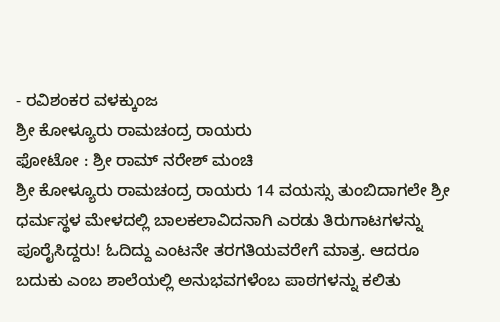- ರವಿಶಂಕರ ವಳಕ್ಕುಂಜ
ಶ್ರೀ ಕೋಳ್ಯೂರು ರಾಮಚಂದ್ರ ರಾಯರು
ಫೋಟೋ : ಶ್ರೀ ರಾಮ್ ನರೇಶ್ ಮಂಚಿ
ಶ್ರೀ ಕೋಳ್ಯೂರು ರಾಮಚಂದ್ರ ರಾಯರು 14 ವಯಸ್ಸು ತುಂಬಿದಾಗಲೇ ಶ್ರೀ ಧರ್ಮಸ್ಥಳ ಮೇಳದಲ್ಲಿ ಬಾಲಕಲಾವಿದನಾಗಿ ಎರಡು ತಿರುಗಾಟಗಳನ್ನು ಪೂರೈಸಿದ್ದರು! ಓದಿದ್ದು ಎಂಟನೇ ತರಗತಿಯವರೇಗೆ ಮಾತ್ರ. ಆದರೂ ಬದುಕು ಎಂಬ ಶಾಲೆಯಲ್ಲಿ ಅನುಭವಗಳೆಂಬ ಪಾಠಗಳನ್ನು ಕಲಿತು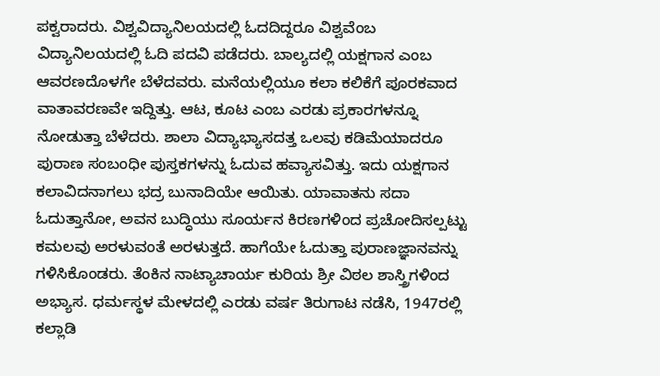ಪಕ್ವರಾದರು. ವಿಶ್ವವಿದ್ಯಾನಿಲಯದಲ್ಲಿ ಓದದಿದ್ದರೂ ವಿಶ್ವವೆಂಬ ವಿದ್ಯಾನಿಲಯದಲ್ಲಿ ಓದಿ ಪದವಿ ಪಡೆದರು. ಬಾಲ್ಯದಲ್ಲಿ ಯಕ್ಷಗಾನ ಎಂಬ ಆವರಣದೊಳಗೇ ಬೆಳೆದವರು. ಮನೆಯಲ್ಲಿಯೂ ಕಲಾ ಕಲಿಕೆಗೆ ಪೂರಕವಾದ ವಾತಾವರಣವೇ ಇದ್ದಿತ್ತು. ಆಟ, ಕೂಟ ಎಂಬ ಎರಡು ಪ್ರಕಾರಗಳನ್ನೂ ನೋಡುತ್ತಾ ಬೆಳೆದರು. ಶಾಲಾ ವಿದ್ಯಾಭ್ಯಾಸದತ್ತ ಒಲವು ಕಡಿಮೆಯಾದರೂ ಪುರಾಣ ಸಂಬಂಧೀ ಪುಸ್ತಕಗಳನ್ನು ಓದುವ ಹವ್ಯಾಸವಿತ್ತು. ಇದು ಯಕ್ಷಗಾನ ಕಲಾವಿದನಾಗಲು ಭದ್ರ ಬುನಾದಿಯೇ ಆಯಿತು. ಯಾವಾತನು ಸದಾ ಓದುತ್ತಾನೋ, ಅವನ ಬುದ್ಧಿಯು ಸೂರ್ಯನ ಕಿರಣಗಳಿಂದ ಪ್ರಚೋದಿಸಲ್ಪಟ್ಟು ಕಮಲವು ಅರಳುವಂತೆ ಅರಳುತ್ತದೆ. ಹಾಗೆಯೇ ಓದುತ್ತಾ ಪುರಾಣಜ್ಞಾನವನ್ನು ಗಳಿಸಿಕೊಂಡರು. ತೆಂಕಿನ ನಾಟ್ಯಾಚಾರ್ಯ ಕುರಿಯ ಶ್ರೀ ವಿಠಲ ಶಾಸ್ತ್ರಿಗಳಿಂದ ಅಭ್ಯಾಸ. ಧರ್ಮಸ್ಥಳ ಮೇಳದಲ್ಲಿ ಎರಡು ವರ್ಷ ತಿರುಗಾಟ ನಡೆಸಿ, 1947ರಲ್ಲಿ ಕಲ್ಲಾಡಿ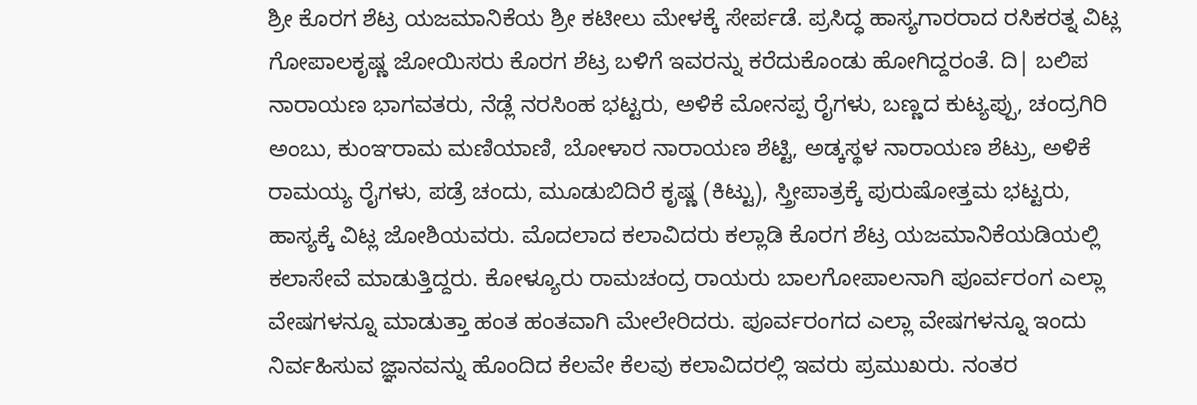ಶ್ರೀ ಕೊರಗ ಶೆಟ್ರ ಯಜಮಾನಿಕೆಯ ಶ್ರೀ ಕಟೀಲು ಮೇಳಕ್ಕೆ ಸೇರ್ಪಡೆ. ಪ್ರಸಿದ್ಧ ಹಾಸ್ಯಗಾರರಾದ ರಸಿಕರತ್ನ ವಿಟ್ಲ ಗೋಪಾಲಕೃಷ್ಣ ಜೋಯಿಸರು ಕೊರಗ ಶೆಟ್ರ ಬಳಿಗೆ ಇವರನ್ನು ಕರೆದುಕೊಂಡು ಹೋಗಿದ್ದರಂತೆ. ದಿ| ಬಲಿಪ ನಾರಾಯಣ ಭಾಗವತರು, ನೆಡ್ಲೆ ನರಸಿಂಹ ಭಟ್ಟರು, ಅಳಿಕೆ ಮೋನಪ್ಪ ರೈಗಳು, ಬಣ್ಣದ ಕುಟ್ಯಪ್ಪು, ಚಂದ್ರಗಿರಿ ಅಂಬು, ಕುಂಞರಾಮ ಮಣಿಯಾಣಿ, ಬೋಳಾರ ನಾರಾಯಣ ಶೆಟ್ಟಿ, ಅಡ್ಕಸ್ಥಳ ನಾರಾಯಣ ಶೆಟ್ರು, ಅಳಿಕೆ ರಾಮಯ್ಯ ರೈಗಳು, ಪಡ್ರೆ ಚಂದು, ಮೂಡುಬಿದಿರೆ ಕೃಷ್ಣ (ಕಿಟ್ಟು), ಸ್ತ್ರೀಪಾತ್ರಕ್ಕೆ ಪುರುಷೋತ್ತಮ ಭಟ್ಟರು, ಹಾಸ್ಯಕ್ಕೆ ವಿಟ್ಲ ಜೋಶಿಯವರು. ಮೊದಲಾದ ಕಲಾವಿದರು ಕಲ್ಲಾಡಿ ಕೊರಗ ಶೆಟ್ರ ಯಜಮಾನಿಕೆಯಡಿಯಲ್ಲಿ ಕಲಾಸೇವೆ ಮಾಡುತ್ತಿದ್ದರು. ಕೋಳ್ಯೂರು ರಾಮಚಂದ್ರ ರಾಯರು ಬಾಲಗೋಪಾಲನಾಗಿ ಪೂರ್ವರಂಗ ಎಲ್ಲಾ ವೇಷಗಳನ್ನೂ ಮಾಡುತ್ತಾ ಹಂತ ಹಂತವಾಗಿ ಮೇಲೇರಿದರು. ಪೂರ್ವರಂಗದ ಎಲ್ಲಾ ವೇಷಗಳನ್ನೂ ಇಂದು ನಿರ್ವಹಿಸುವ ಜ್ಞಾನವನ್ನು ಹೊಂದಿದ ಕೆಲವೇ ಕೆಲವು ಕಲಾವಿದರಲ್ಲಿ ಇವರು ಪ್ರಮುಖರು. ನಂತರ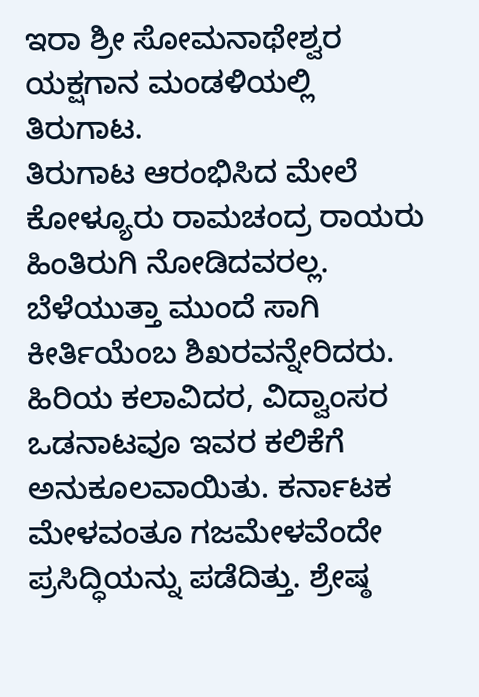ಇರಾ ಶ್ರೀ ಸೋಮನಾಥೇಶ್ವರ ಯಕ್ಷಗಾನ ಮಂಡಳಿಯಲ್ಲಿ ತಿರುಗಾಟ.
ತಿರುಗಾಟ ಆರಂಭಿಸಿದ ಮೇಲೆ ಕೋಳ್ಯೂರು ರಾಮಚಂದ್ರ ರಾಯರು ಹಿಂತಿರುಗಿ ನೋಡಿದವರಲ್ಲ. ಬೆಳೆಯುತ್ತಾ ಮುಂದೆ ಸಾಗಿ ಕೀರ್ತಿಯೆಂಬ ಶಿಖರವನ್ನೇರಿದರು. ಹಿರಿಯ ಕಲಾವಿದರ, ವಿದ್ವಾಂಸರ ಒಡನಾಟವೂ ಇವರ ಕಲಿಕೆಗೆ ಅನುಕೂಲವಾಯಿತು. ಕರ್ನಾಟಕ ಮೇಳವಂತೂ ಗಜಮೇಳವೆಂದೇ ಪ್ರಸಿದ್ಧಿಯನ್ನು ಪಡೆದಿತ್ತು. ಶ್ರೇಷ್ಠ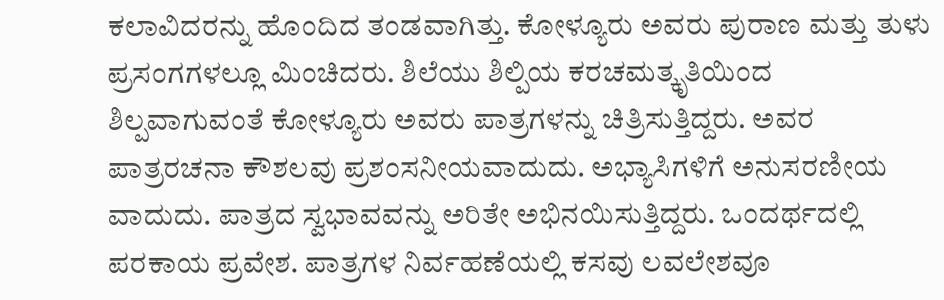ಕಲಾವಿದರನ್ನು ಹೊಂದಿದ ತಂಡವಾಗಿತ್ತು. ಕೋಳ್ಯೂರು ಅವರು ಪುರಾಣ ಮತ್ತು ತುಳು ಪ್ರಸಂಗಗಳಲ್ಲೂ ಮಿಂಚಿದರು. ಶಿಲೆಯು ಶಿಲ್ಪಿಯ ಕರಚಮತ್ಕೃತಿಯಿಂದ ಶಿಲ್ಪವಾಗುವಂತೆ ಕೋಳ್ಯೂರು ಅವರು ಪಾತ್ರಗಳನ್ನು ಚಿತ್ರಿಸುತ್ತಿದ್ದರು. ಅವರ ಪಾತ್ರರಚನಾ ಕೌಶಲವು ಪ್ರಶಂಸನೀಯವಾದುದು. ಅಭ್ಯಾಸಿಗಳಿಗೆ ಅನುಸರಣೀಯ ವಾದುದು. ಪಾತ್ರದ ಸ್ವಭಾವವನ್ನು ಅರಿತೇ ಅಭಿನಯಿಸುತ್ತಿದ್ದರು. ಒಂದರ್ಥದಲ್ಲಿ ಪರಕಾಯ ಪ್ರವೇಶ. ಪಾತ್ರಗಳ ನಿರ್ವಹಣೆಯಲ್ಲಿ ಕಸವು ಲವಲೇಶವೂ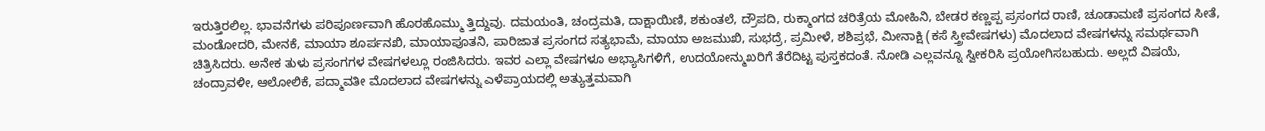ಇರುತ್ತಿರಲಿಲ್ಲ. ಭಾವನೆಗಳು ಪರಿಪೂರ್ಣವಾಗಿ ಹೊರಹೊಮ್ಮು ತ್ತಿದ್ದುವು. ದಮಯಂತಿ, ಚಂದ್ರಮತಿ, ದಾಕ್ಷಾಯಿಣಿ, ಶಕುಂತಲೆ, ದ್ರೌಪದಿ, ರುಕ್ಮಾಂಗದ ಚರಿತ್ರೆಯ ಮೋಹಿನಿ, ಬೇಡರ ಕಣ್ಣಪ್ಪ ಪ್ರಸಂಗದ ರಾಣಿ, ಚೂಡಾಮಣಿ ಪ್ರಸಂಗದ ಸೀತೆ, ಮಂಡೋದರಿ, ಮೇನಕೆ, ಮಾಯಾ ಶೂರ್ಪನಖಿ, ಮಾಯಾಪೂತನಿ, ಪಾರಿಜಾತ ಪ್ರಸಂಗದ ಸತ್ಯಭಾಮೆ, ಮಾಯಾ ಅಜಮುಖಿ, ಸುಭದ್ರೆ, ಪ್ರಮೀಳೆ, ಶಶಿಪ್ರಭೆ, ಮೀನಾಕ್ಷಿ (ಕಸೆ ಸ್ತ್ರೀವೇಷಗಳು) ಮೊದಲಾದ ವೇಷಗಳನ್ನು ಸಮರ್ಥವಾಗಿ ಚಿತ್ರಿಸಿದರು. ಅನೇಕ ತುಳು ಪ್ರಸಂಗಗಳ ವೇಷಗಳಲ್ಲೂ ರಂಜಿಸಿದರು. ಇವರ ಎಲ್ಲಾ ವೇಷಗಳೂ ಅಭ್ಯಾಸಿಗಳಿಗೆ, ಉದಯೋನ್ಮುಖರಿಗೆ ತೆರೆದಿಟ್ಟ ಪುಸ್ತಕದಂತೆ. ನೋಡಿ ಎಲ್ಲವನ್ನೂ ಸ್ವೀಕರಿಸಿ ಪ್ರಯೋಗಿಸಬಹುದು. ಅಲ್ಲದೆ ವಿಷಯೆ, ಚಂದ್ರಾವಳೀ, ಆಲೋಲಿಕೆ, ಪದ್ಮಾವತೀ ಮೊದಲಾದ ವೇಷಗಳನ್ನು ಎಳೆಪ್ರಾಯದಲ್ಲಿ ಅತ್ಯುತ್ತಮವಾಗಿ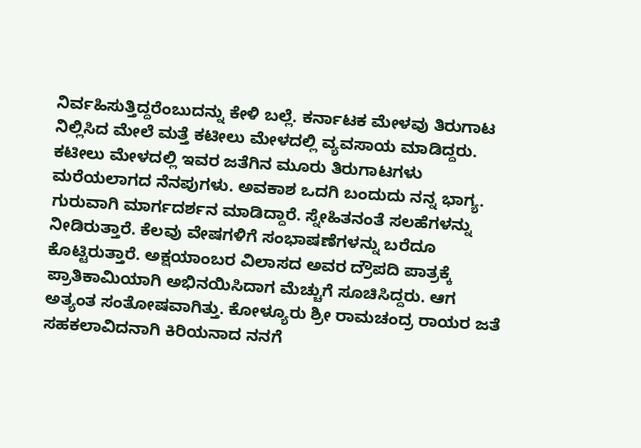ನಿರ್ವಹಿಸುತ್ತಿದ್ದರೆಂಬುದನ್ನು ಕೇಳಿ ಬಲ್ಲೆ. ಕರ್ನಾಟಕ ಮೇಳವು ತಿರುಗಾಟ ನಿಲ್ಲಿಸಿದ ಮೇಲೆ ಮತ್ತೆ ಕಟೀಲು ಮೇಳದಲ್ಲಿ ವ್ಯವಸಾಯ ಮಾಡಿದ್ದರು. ಕಟೀಲು ಮೇಳದಲ್ಲಿ ಇವರ ಜತೆಗಿನ ಮೂರು ತಿರುಗಾಟಗಳು ಮರೆಯಲಾಗದ ನೆನಪುಗಳು. ಅವಕಾಶ ಒದಗಿ ಬಂದುದು ನನ್ನ ಭಾಗ್ಯ. ಗುರುವಾಗಿ ಮಾರ್ಗದರ್ಶನ ಮಾಡಿದ್ದಾರೆ. ಸ್ನೇಹಿತನಂತೆ ಸಲಹೆಗಳನ್ನು ನೀಡಿರುತ್ತಾರೆ. ಕೆಲವು ವೇಷಗಳಿಗೆ ಸಂಭಾಷಣೆಗಳನ್ನು ಬರೆದೂ ಕೊಟ್ಟಿರುತ್ತಾರೆ. ಅಕ್ಷಯಾಂಬರ ವಿಲಾಸದ ಅವರ ದ್ರೌಪದಿ ಪಾತ್ರಕ್ಕೆ ಪ್ರಾತಿಕಾಮಿಯಾಗಿ ಅಭಿನಯಿಸಿದಾಗ ಮೆಚ್ಚುಗೆ ಸೂಚಿಸಿದ್ದರು. ಆಗ ಅತ್ಯಂತ ಸಂತೋಷವಾಗಿತ್ತು. ಕೋಳ್ಯೂರು ಶ್ರೀ ರಾಮಚಂದ್ರ ರಾಯರ ಜತೆ ಸಹಕಲಾವಿದನಾಗಿ ಕಿರಿಯನಾದ ನನಗೆ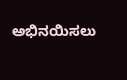ಅಭಿನಯಿಸಲು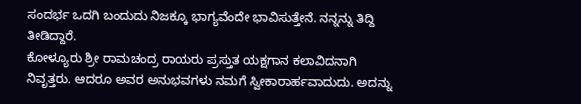ಸಂದರ್ಭ ಒದಗಿ ಬಂದುದು ನಿಜಕ್ಕೂ ಭಾಗ್ಯವೆಂದೇ ಭಾವಿಸುತ್ತೇನೆ. ನನ್ನನ್ನು ತಿದ್ದಿ ತೀಡಿದ್ದಾರೆ.
ಕೋಳ್ಯೂರು ಶ್ರೀ ರಾಮಚಂದ್ರ ರಾಯರು ಪ್ರಸ್ತುತ ಯಕ್ಷಗಾನ ಕಲಾವಿದನಾಗಿ ನಿವೃತ್ತರು. ಆದರೂ ಅವರ ಅನುಭವಗಳು ನಮಗೆ ಸ್ವೀಕಾರಾರ್ಹವಾದುದು. ಅದನ್ನು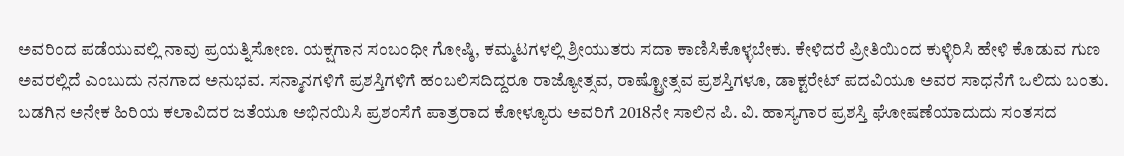ಅವರಿಂದ ಪಡೆಯುವಲ್ಲಿ ನಾವು ಪ್ರಯತ್ನಿಸೋಣ. ಯಕ್ಷಗಾನ ಸಂಬಂಧೀ ಗೋಷ್ಠಿ, ಕಮ್ಮಟಗಳಲ್ಲಿ ಶ್ರೀಯುತರು ಸದಾ ಕಾಣಿಸಿಕೊಳ್ಳಬೇಕು. ಕೇಳಿದರೆ ಪ್ರೀತಿಯಿಂದ ಕುಳ್ಳಿರಿಸಿ ಹೇಳಿ ಕೊಡುವ ಗುಣ ಅವರಲ್ಲಿದೆ ಎಂಬುದು ನನಗಾದ ಅನುಭವ. ಸನ್ಮಾನಗಳಿಗೆ ಪ್ರಶಸ್ತಿಗಳಿಗೆ ಹಂಬಲಿಸದಿದ್ದರೂ ರಾಜ್ಯೋತ್ಸವ, ರಾಷ್ಟ್ರೋತ್ಸವ ಪ್ರಶಸ್ತಿಗಳೂ, ಡಾಕ್ಟರೇಟ್ ಪದವಿಯೂ ಅವರ ಸಾಧನೆಗೆ ಒಲಿದು ಬಂತು. ಬಡಗಿನ ಅನೇಕ ಹಿರಿಯ ಕಲಾವಿದರ ಜತೆಯೂ ಅಭಿನಯಿಸಿ ಪ್ರಶಂಸೆಗೆ ಪಾತ್ರರಾದ ಕೋಳ್ಯೂರು ಅವರಿಗೆ 2018ನೇ ಸಾಲಿನ ಪಿ. ವಿ. ಹಾಸ್ಯಗಾರ ಪ್ರಶಸ್ತಿ ಘೋಷಣೆಯಾದುದು ಸಂತಸದ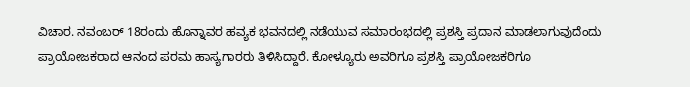ವಿಚಾರ. ನವಂಬರ್ 18ರಂದು ಹೊನ್ನಾವರ ಹವ್ಯಕ ಭವನದಲ್ಲಿ ನಡೆಯುವ ಸಮಾರಂಭದಲ್ಲಿ ಪ್ರಶಸ್ತಿ ಪ್ರದಾನ ಮಾಡಲಾಗುವುದೆಂದು ಪ್ರಾಯೋಜಕರಾದ ಆನಂದ ಪರಮ ಹಾಸ್ಯಗಾರರು ತಿಳಿಸಿದ್ದಾರೆ. ಕೋಳ್ಯೂರು ಅವರಿಗೂ ಪ್ರಶಸ್ತಿ ಪ್ರಾಯೋಜಕರಿಗೂ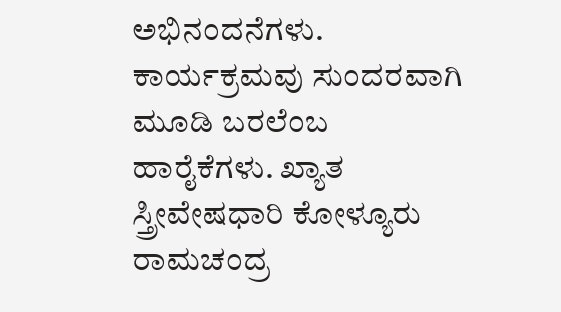ಅಭಿನಂದನೆಗಳು. ಕಾರ್ಯಕ್ರಮವು ಸುಂದರವಾಗಿ ಮೂಡಿ ಬರಲೆಂಬ ಹಾರೈಕೆಗಳು. ಖ್ಯಾತ ಸ್ತ್ರೀವೇಷಧಾರಿ ಕೋಳ್ಯೂರು ರಾಮಚಂದ್ರ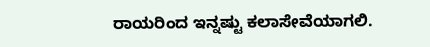ರಾಯರಿಂದ ಇನ್ನಷ್ಟು ಕಲಾಸೇವೆಯಾಗಲಿ.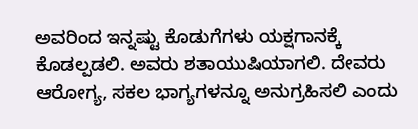ಅವರಿಂದ ಇನ್ನಷ್ಟು ಕೊಡುಗೆಗಳು ಯಕ್ಷಗಾನಕ್ಕೆ ಕೊಡಲ್ಪಡಲಿ. ಅವರು ಶತಾಯುಷಿಯಾಗಲಿ. ದೇವರು ಆರೋಗ್ಯ, ಸಕಲ ಭಾಗ್ಯಗಳನ್ನೂ ಅನುಗ್ರಹಿಸಲಿ ಎಂದು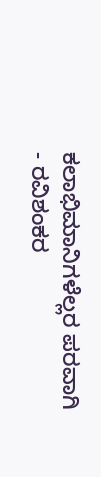ಕಲಾಭಿಮಾನಿಗಳೆಲ್ಲರ ಪರವಾಗಿ
- ರವಿಶಂಕರ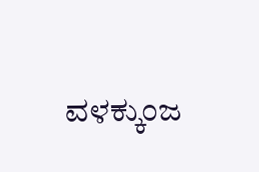ವಳಕ್ಕುಂಜ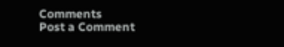Comments
Post a Comment